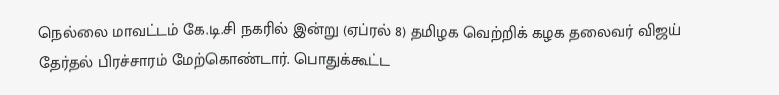நெல்லை மாவட்டம் கே.டி.சி நகரில் இன்று (ஏப்ரல் 8) தமிழக வெற்றிக் கழக தலைவர் விஜய் தேர்தல் பிரச்சாரம் மேற்கொண்டார். பொதுக்கூட்ட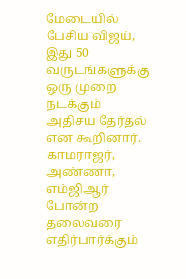மேடையில் பேசிய விஜய், இது 50 வருடங்களுக்கு ஒரு முறை நடக்கும் அதிசய தேர்தல் என கூறினார். காமராஜர், அண்ணா, எம்ஜிஆர் போன்ற தலைவரை எதிர்பார்க்கும்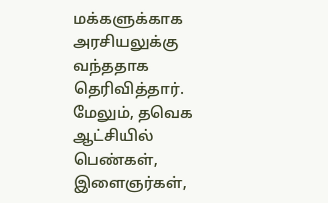மக்களுக்காக அரசியலுக்கு வந்ததாக தெரிவித்தார். மேலும், தவெக ஆட்சியில் பெண்கள், இளைஞர்கள்,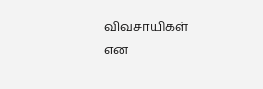விவசாயிகள் என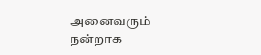அனைவரும் நன்றாக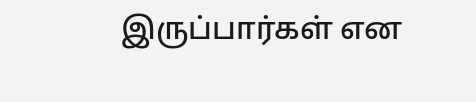இருப்பார்கள் என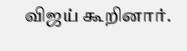விஜய் கூறினார்.